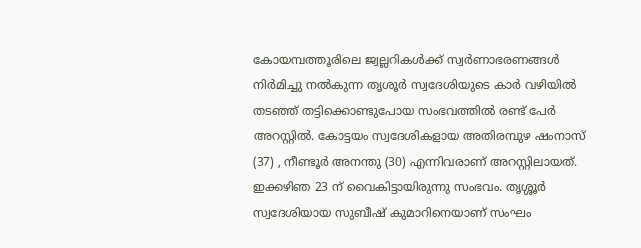കോയമ്പത്തൂരിലെ ജ്വല്ലറികൾക്ക് സ്വർണാഭരണങ്ങൾ നിർമിച്ചു നൽകുന്ന തൃശൂർ സ്വദേശിയുടെ കാർ വഴിയിൽ തടഞ്ഞ് തട്ടിക്കൊണ്ടുപോയ സംഭവത്തിൽ രണ്ട് പേർ അറസ്റ്റിൽ. കോട്ടയം സ്വദേശികളായ അതിരമ്പുഴ ഷംനാസ് (37) , നീണ്ടൂർ അനന്തു (30) എന്നിവരാണ് അറസ്റ്റിലായത്. ഇക്കഴിഞ 23 ന് വൈകിട്ടായിരുന്നു സംഭവം. തൃശ്ശൂർ സ്വദേശിയായ സുബീഷ് കുമാറിനെയാണ് സംഘം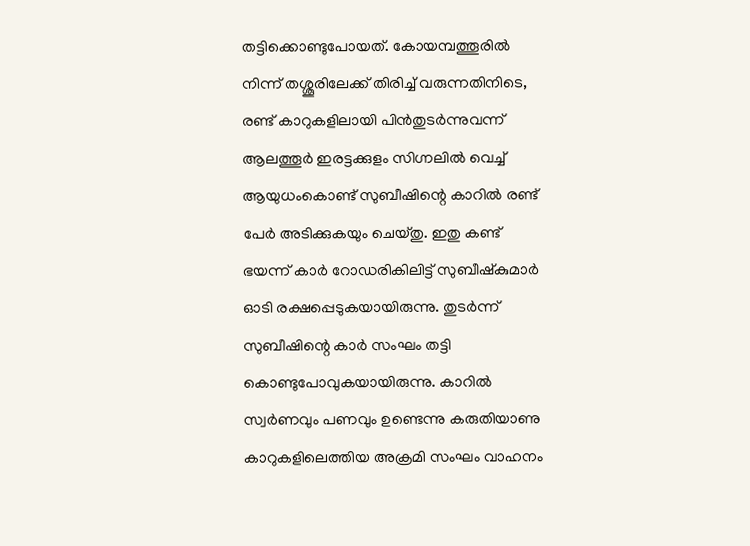തട്ടിക്കൊണ്ടുപോയത്. കോയമ്പത്തൂരിൽ നിന്ന് തശ്ശൂരിലേക്ക് തിരിച്ച് വരുന്നതിനിടെ, രണ്ട് കാറുകളിലായി പിൻതുടർന്നുവന്ന് ആലത്തൂർ ഇരട്ടക്കുളം സിഗ്നലിൽ വെച്ച് ആയുധംകൊണ്ട് സുബീഷിന്റെ കാറിൽ രണ്ട് പേർ അടിക്കുകയും ചെയ്തു. ഇതു കണ്ട് ഭയന്ന് കാർ റോഡരികിലിട്ട് സുബീഷ്കുമാർ ഓടി രക്ഷപ്പെടുകയായിരുന്നു. തുടർന്ന് സുബീഷിന്റെ കാർ സംഘം തട്ടി കൊണ്ടുപോവുകയായിരുന്നു. കാറിൽ സ്വർണവും പണവും ഉണ്ടെന്നു കരുതിയാണു കാറുകളിലെത്തിയ അക്രമി സംഘം വാഹനം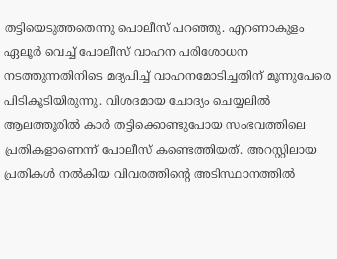തട്ടിയെടുത്തതെന്നു പൊലീസ് പറഞ്ഞു. എറണാകുളം ഏലൂർ വെച്ച് പോലീസ് വാഹന പരിശോധന നടത്തുന്നതിനിടെ മദ്യപിച്ച് വാഹനമോടിച്ചതിന് മൂന്നുപേരെ പിടികൂടിയിരുന്നു. വിശദമായ ചോദ്യം ചെയ്യലിൽ ആലത്തൂരിൽ കാർ തട്ടിക്കൊണ്ടുപോയ സംഭവത്തിലെ പ്രതികളാണെന്ന് പോലീസ് കണ്ടെത്തിയത്. അറസ്റ്റിലായ പ്രതികൾ നൽകിയ വിവരത്തിൻ്റെ അടിസ്ഥാനത്തിൽ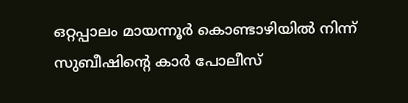ഒറ്റപ്പാലം മായന്നൂർ കൊണ്ടാഴിയിൽ നിന്ന് സുബീഷിൻ്റെ കാർ പോലീസ്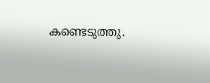കണ്ടെടുത്തു.